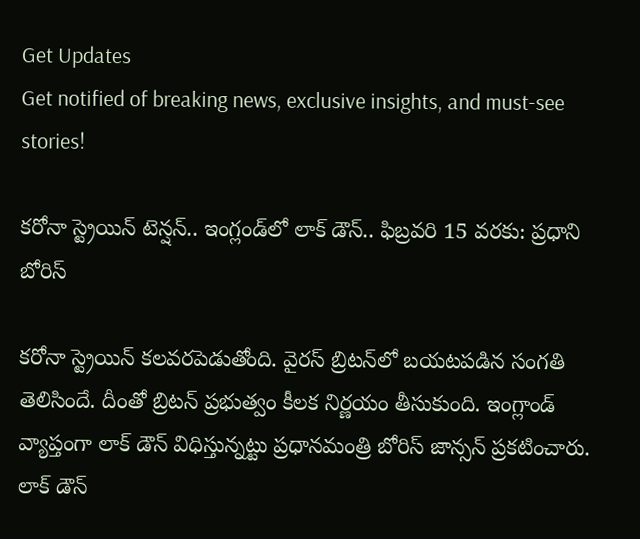Get Updates
Get notified of breaking news, exclusive insights, and must-see stories!

కరోనా స్ట్రెయిన్ టెన్షన్.. ఇంగ్లండ్‌లో లాక్ డౌన్.. ఫిబ్రవరి 15 వరకు: ప్రధాని బోరిస్

కరోనా స్ట్రెయిన్ కలవరపెడుతోంది. వైరస్ బ్రిటన్‌లో బయటపడిన సంగతి తెలిసిందే. దీంతో బ్రిటన్ ప్రభుత్వం కీలక నిర్ణయం తీసుకుంది. ఇంగ్లాండ్ వ్యాప్తంగా లాక్ డౌన్ విధిస్తున్నట్టు ప్రధానమంత్రి బోరిస్ జాన్సన్ ప్రకటించారు. లాక్ డౌన్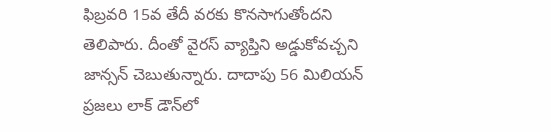ఫిబ్రవరి 15వ తేదీ వరకు కొనసాగుతోందని తెలిపారు. దీంతో వైరస్ వ్యాప్తిని అడ్డుకోవచ్చని జాన్సన్ చెబుతున్నారు. దాదాపు 56 మిలియన్ ప్రజలు లాక్ డౌన్‌లో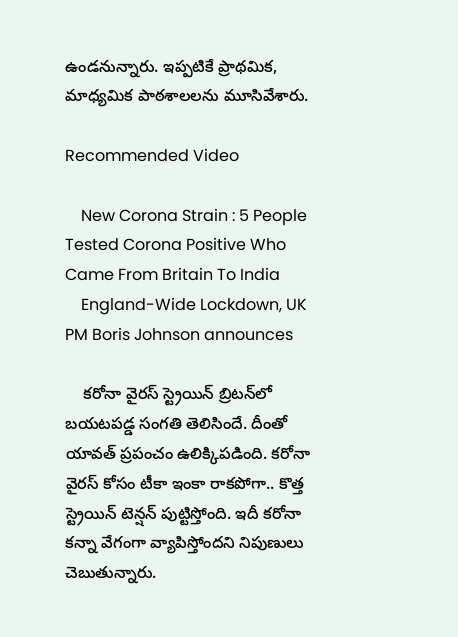ఉండనున్నారు. ఇప్పటికే ప్రాథమిక, మాధ్యమిక పాఠశాలలను మూసివేశారు.

Recommended Video

    New Corona Strain : 5 People Tested Corona Positive Who Came From Britain To India
    England-Wide Lockdown, UK PM Boris Johnson announces

    కరోనా వైరస్ స్ట్రెయిన్ బ్రిటన్‌లో బయటపడ్డ సంగతి తెలిసిందే. దీంతో యావత్ ప్రపంచం ఉలిక్కిపడింది. కరోనా వైరస్ కోసం టీకా ఇంకా రాకపోగా.. కొత్త స్ట్రెయిన్ టెన్షన్ పుట్టిస్తోంది. ఇదీ కరోనా కన్నా వేగంగా వ్యాపిస్తోందని నిపుణులు చెబుతున్నారు.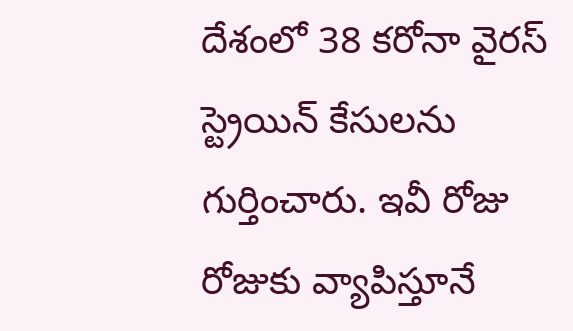దేశంలో 38 కరోనా వైరస్ స్ట్రెయిన్ కేసులను గుర్తించారు. ఇవీ రోజు రోజుకు వ్యాపిస్తూనే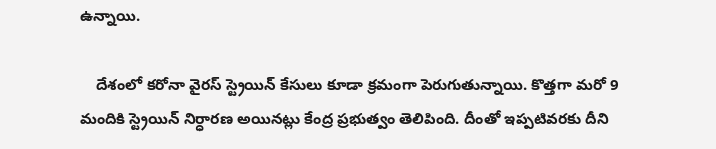ఉన్నాయి.

    దేశంలో కరోనా వైరస్ స్ట్రెయిన్ కేసులు కూడా క్రమంగా పెరుగుతున్నాయి. కొత్తగా మరో 9 మందికి స్ట్రెయిన్‌ నిర్ధారణ అయినట్లు కేంద్ర ప్రభుత్వం తెలిపింది. దీంతో ఇప్పటివరకు దీని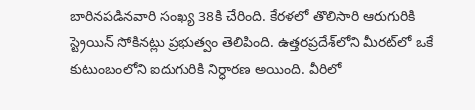బారినపడినవారి సంఖ్య 38కి చేరింది. కేరళలో తొలిసారి ఆరుగురికి స్ట్రెయిన్‌ సోకినట్లు ప్రభుత్వం తెలిపింది. ఉత్తరప్రదేశ్‌లోని మీరట్‌లో ఒకే కుటుంబంలోని ఐదుగురికి నిర్ధారణ అయింది. వీరిలో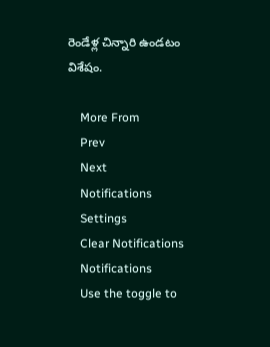రెండేళ్ల చిన్నారి ఉండటం విశేషం.

    More From
    Prev
    Next
    Notifications
    Settings
    Clear Notifications
    Notifications
    Use the toggle to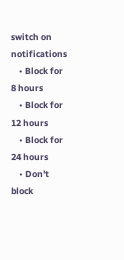switch on notifications
    • Block for 8 hours
    • Block for 12 hours
    • Block for 24 hours
    • Don't block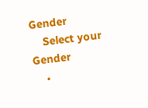Gender
    Select your Gender
    •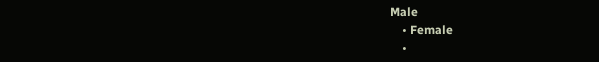Male
    • Female
    •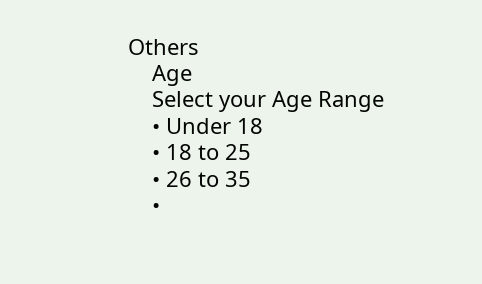Others
    Age
    Select your Age Range
    • Under 18
    • 18 to 25
    • 26 to 35
    •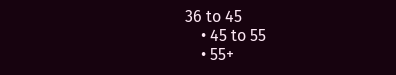36 to 45
    • 45 to 55
    • 55+